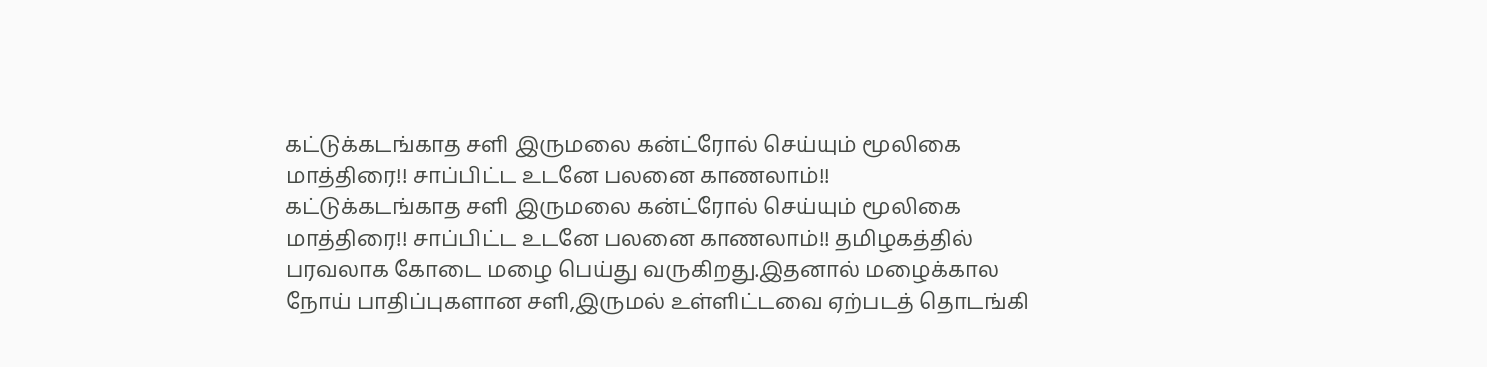கட்டுக்கடங்காத சளி இருமலை கன்ட்ரோல் செய்யும் மூலிகை மாத்திரை!! சாப்பிட்ட உடனே பலனை காணலாம்!!
கட்டுக்கடங்காத சளி இருமலை கன்ட்ரோல் செய்யும் மூலிகை மாத்திரை!! சாப்பிட்ட உடனே பலனை காணலாம்!! தமிழகத்தில் பரவலாக கோடை மழை பெய்து வருகிறது.இதனால் மழைக்கால நோய் பாதிப்புகளான சளி,இருமல் உள்ளிட்டவை ஏற்படத் தொடங்கி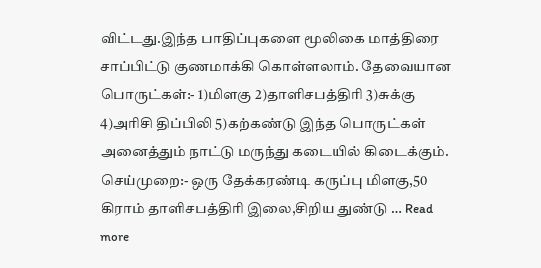விட்டது.இந்த பாதிப்புகளை மூலிகை மாத்திரை சாப்பிட்டு குணமாக்கி கொள்ளலாம். தேவையான பொருட்கள்:- 1)மிளகு 2)தாளிசபத்திரி 3)சுக்கு 4)அரிசி திப்பிலி 5)கற்கண்டு இந்த பொருட்கள் அனைத்தும் நாட்டு மருந்து கடையில் கிடைக்கும். செய்முறை:- ஒரு தேக்கரண்டி கருப்பு மிளகு,50 கிராம் தாளிசபத்திரி இலை,சிறிய துண்டு … Read more